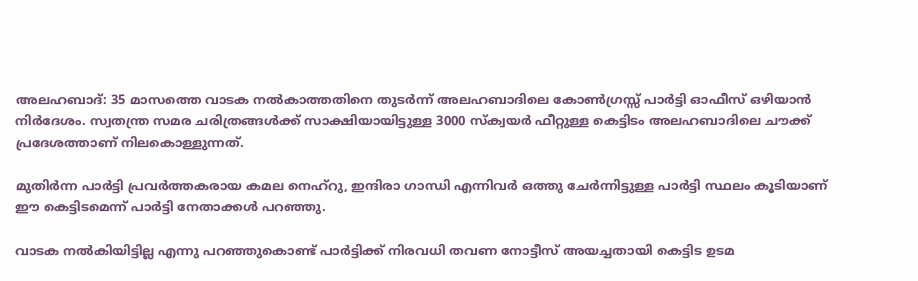അലഹബാദ്: 35 മാസത്തെ വാടക നല്‍കാത്തതിനെ തുടര്‍ന്ന് അലഹബാദിലെ കോണ്‍ഗ്രസ്സ് പാര്‍ട്ടി ഓഫീസ് ഒഴിയാന്‍ നിര്‍ദേശം. സ്വതന്ത്ര സമര ചരിത്രങ്ങള്‍ക്ക് സാക്ഷിയായിട്ടുള്ള 3000 സ്‌ക്വയര്‍ ഫീറ്റുള്ള കെട്ടിടം അലഹബാദിലെ ചൗക്ക് പ്രദേശത്താണ് നിലകൊള്ളുന്നത്.

മുതിര്‍ന്ന പാര്‍ട്ടി പ്രവര്‍ത്തകരായ കമല നെഹ്‌റു, ഇന്ദിരാ ഗാന്ധി എന്നിവര്‍ ഒത്തു ചേര്‍ന്നിട്ടുള്ള പാര്‍ട്ടി സ്ഥലം കൂടിയാണ് ഈ കെട്ടിടമെന്ന് പാര്‍ട്ടി നേതാക്കള്‍ പറഞ്ഞു.

വാടക നല്‍കിയിട്ടില്ല എന്നു പറഞ്ഞുകൊണ്ട് പാര്‍ട്ടിക്ക് നിരവധി തവണ നോട്ടീസ് അയച്ചതായി കെട്ടിട ഉടമ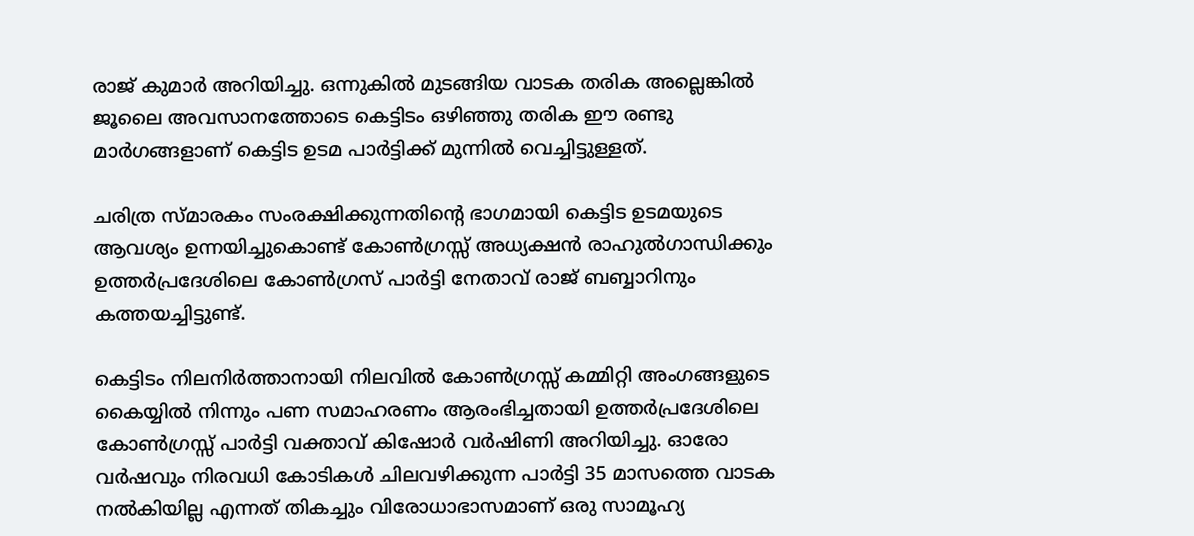രാജ് കുമാര്‍ അറിയിച്ചു. ഒന്നുകില്‍ മുടങ്ങിയ വാടക തരിക അല്ലെങ്കില്‍ ജൂലൈ അവസാനത്തോടെ കെട്ടിടം ഒഴിഞ്ഞു തരിക ഈ രണ്ടു മാര്‍ഗങ്ങളാണ് കെട്ടിട ഉടമ പാര്‍ട്ടിക്ക് മുന്നില്‍ വെച്ചിട്ടുള്ളത്.

ചരിത്ര സ്മാരകം സംരക്ഷിക്കുന്നതിന്റെ ഭാഗമായി കെട്ടിട ഉടമയുടെ ആവശ്യം ഉന്നയിച്ചുകൊണ്ട് കോണ്‍ഗ്രസ്സ് അധ്യക്ഷന്‍ രാഹുല്‍ഗാന്ധിക്കും ഉത്തര്‍പ്രദേശിലെ കോണ്‍ഗ്രസ് പാര്‍ട്ടി നേതാവ് രാജ് ബബ്ബാറിനും കത്തയച്ചിട്ടുണ്ട്.

കെട്ടിടം നിലനിര്‍ത്താനായി നിലവില്‍ കോണ്‍ഗ്രസ്സ് കമ്മിറ്റി അംഗങ്ങളുടെ കൈയ്യില്‍ നിന്നും പണ സമാഹരണം ആരംഭിച്ചതായി ഉത്തര്‍പ്രദേശിലെ കോണ്‍ഗ്രസ്സ് പാര്‍ട്ടി വക്താവ് കിഷോര്‍ വര്‍ഷിണി അറിയിച്ചു. ഓരോ വര്‍ഷവും നിരവധി കോടികള്‍ ചിലവഴിക്കുന്ന പാര്‍ട്ടി 35 മാസത്തെ വാടക നല്‍കിയില്ല എന്നത് തികച്ചും വിരോധാഭാസമാണ് ഒരു സാമൂഹ്യ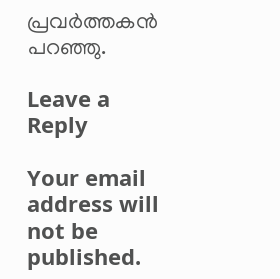പ്രവര്‍ത്തകന്‍ പറഞ്ഞു.

Leave a Reply

Your email address will not be published.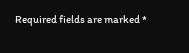Required fields are marked *